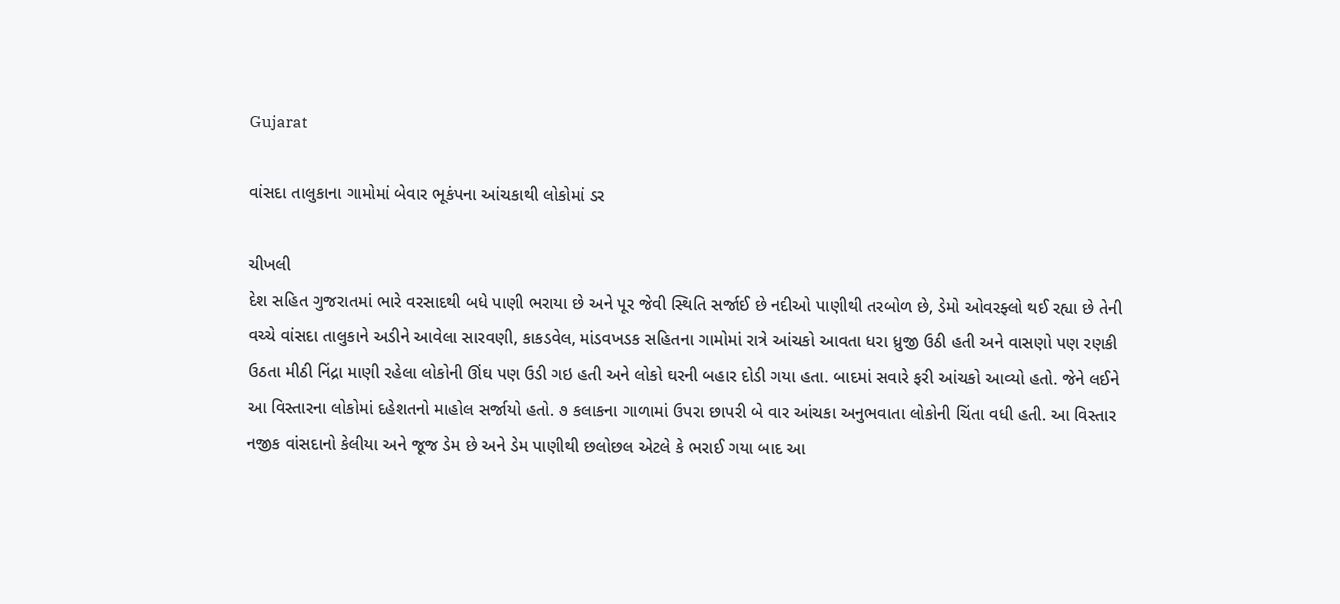Gujarat

વાંસદા તાલુકાના ગામોમાં બેવાર ભૂકંપના આંચકાથી લોકોમાં ડર

ચીખલી
દેશ સહિત ગુજરાતમાં ભારે વરસાદથી બધે પાણી ભરાયા છે અને પૂર જેવી સ્થિતિ સર્જાઈ છે નદીઓ પાણીથી તરબોળ છે, ડેમો ઓવરફ્લો થઈ રહ્યા છે તેની વચ્ચે વાંસદા તાલુકાને અડીને આવેલા સારવણી, કાકડવેલ, માંડવખડક સહિતના ગામોમાં રાત્રે આંચકો આવતા ધરા ધ્રુજી ઉઠી હતી અને વાસણો પણ રણકી ઉઠતા મીઠી નિંદ્રા માણી રહેલા લોકોની ઊંઘ પણ ઉડી ગઇ હતી અને લોકો ઘરની બહાર દોડી ગયા હતા. બાદમાં સવારે ફરી આંચકો આવ્યો હતો. જેને લઈને આ વિસ્તારના લોકોમાં દહેશતનો માહોલ સર્જાયો હતો. ૭ કલાકના ગાળામાં ઉપરા છાપરી બે વાર આંચકા અનુભવાતા લોકોની ચિંતા વધી હતી. આ વિસ્તાર નજીક વાંસદાનો કેલીયા અને જૂજ ડેમ છે અને ડેમ પાણીથી છલોછલ એટલે કે ભરાઈ ગયા બાદ આ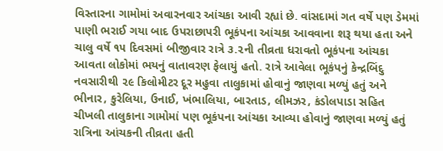વિસ્તારના ગામોમાં અવારનવાર આંચકા આવી રહ્યાં છે. વાંસદામાં ગત વર્ષે પણ ડેમમાં પાણી ભરાઈ ગયા બાદ ઉપરાછાપરી ભૂકંપના આંચકા આવવાના શરૂ થયા હતા અને ચાલુ વર્ષે ૧૫ દિવસમાં બીજીવાર રાત્રે ૩.૨ની તીવ્રતા ધરાવતો ભૂકંપના આંચકા આવતા લોકોમાં ભયનું વાતાવરણ ફેલાયું હતો. રાત્રે આવેલા ભૂકંપનું કેન્દ્રબિંદુ નવસારીથી ૨૯ કિલોમીટર દૂર મહુવા તાલુકામાં હોવાનું જાણવા મળ્યું હતું અને ભીનાર, કુરેલિયા, ઉનાઈ, ખંભાલિયા, બારતાડ, લીમઝર, કંડોલપાડા સહિત ચીખલી તાલુકાના ગામોમાં પણ ભૂકંપના આંચકા આવ્યા હોવાનું જાણવા મળ્યું હતું રાત્રિના આંચકની તીવ્રતા હતી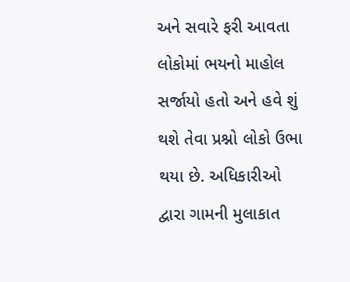અને સવારે ફરી આવતા લોકોમાં ભયનો માહોલ સર્જાયો હતો અને હવે શું થશે તેવા પ્રશ્નો લોકો ઉભા થયા છે. અધિકારીઓ દ્વારા ગામની મુલાકાત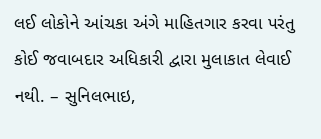લઈ લોકોને આંચકા અંગે માહિતગાર કરવા પરંતુ કોઈ જવાબદાર અધિકારી દ્વારા મુલાકાત લેવાઈ નથી. – સુનિલભાઇ,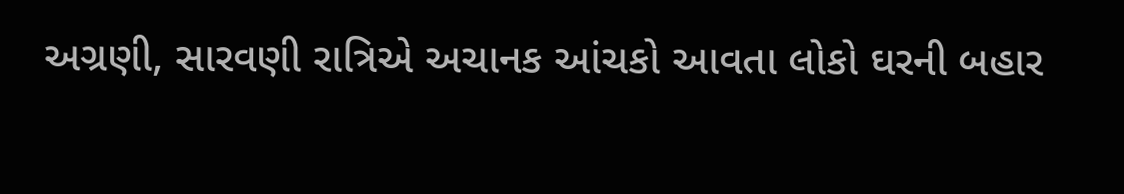અગ્રણી, સારવણી રાત્રિએ અચાનક આંચકો આવતા લોકો ઘરની બહાર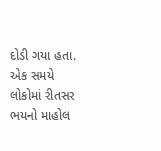દોડી ગયા હતા. એક સમયે લોકોમાં રીતસર ભયનો માહોલ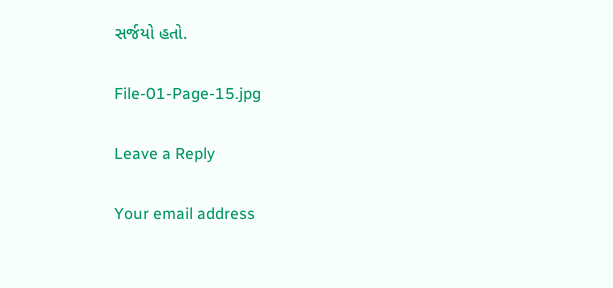સર્જયો હતો.

File-01-Page-15.jpg

Leave a Reply

Your email address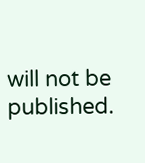will not be published.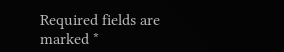Required fields are marked *